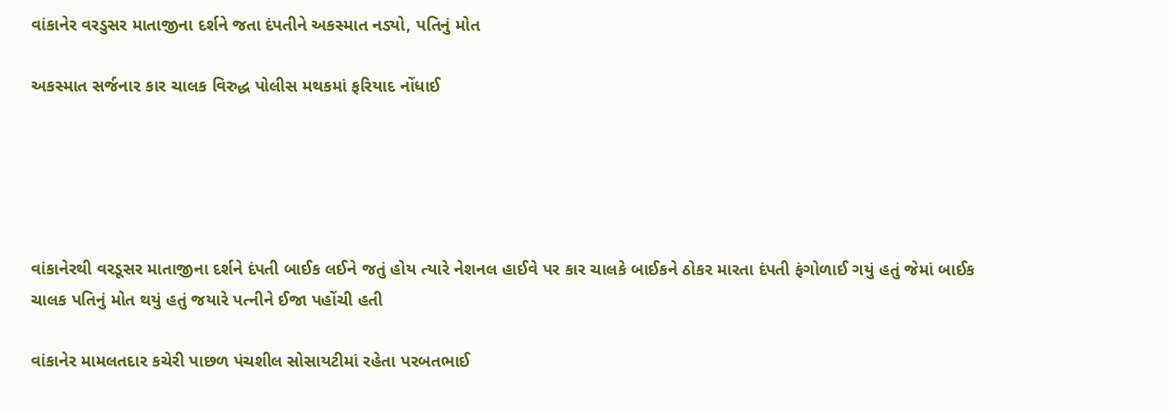વાંકાનેર વરડુસર માતાજીના દર્શને જતા દંપતીને અકસ્માત નડ્યો, પતિનું મોત

અકસ્માત સર્જનાર કાર ચાલક વિરુદ્ધ પોલીસ મથકમાં ફરિયાદ નોંધાઈ





વાંકાનેરથી વરડૂસર માતાજીના દર્શને દંપતી બાઈક લઈને જતું હોય ત્યારે નેશનલ હાઈવે પર કાર ચાલકે બાઈકને ઠોકર મારતા દંપતી ફંગોળાઈ ગયું હતું જેમાં બાઈક ચાલક પતિનું મોત થયું હતું જયારે પત્નીને ઈજા પહોંચી હતી

વાંકાનેર મામલતદાર કચેરી પાછળ પંચશીલ સોસાયટીમાં રહેતા પરબતભાઈ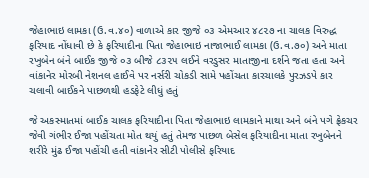જેહાભાઇ લામકા (ઉ.વ.૪૦) વાળાએ કાર જીજે ૦૩ એમઆર ૪૮૨૭ ના ચાલક વિરુદ્ધ ફરિયાદ નોંધાવી છે કે ફરિયાદીના પિતા જેહાભાઇ નાજાભાઈ લામકા (ઉ.વ.૭૦) અને માતા રખુબેન બંને બાઈક જીજે ૦૩ બીજે ૮૩૨૫ લઈને વરડુસર માતાજીના દર્શને જતા હતા અને વાંકાનેર મોરબી નેશનલ હાઈવે પર નર્સરી ચોકડી સામે પહોંચતા કારચાલકે પુરઝડપે કાર ચલાવી બાઈકને પાછળથી હડફેટે લીધું હતું

જે અકસ્માતમાં બાઈક ચાલક ફરિયાદીના પિતા જેહાભાઇ લામકાને માથા અને બંને પગે ફ્રેકચર જેવી ગંભીર ઈજા પહોંચતા મોત થયું હતું તેમજ પાછળ બેસેલ ફરિયાદીના માતા રખુબેનને શરીરે મુંઢ ઈજા પહોંચી હતી વાંકાનેર સીટી પોલીસે ફરિયાદ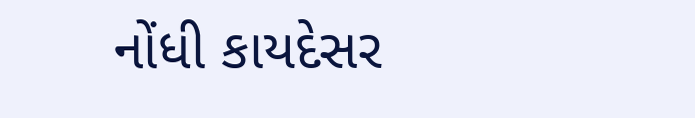નોંધી કાયદેસર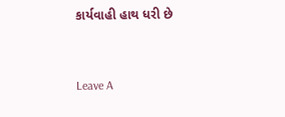કાર્યવાહી હાથ ધરી છે



Leave A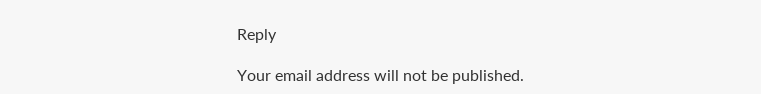Reply

Your email address will not be published.